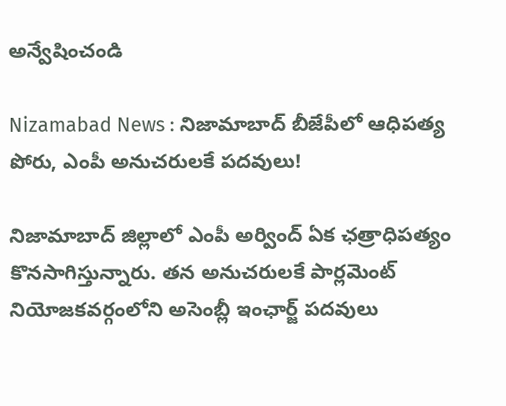అన్వేషించండి

Nizamabad News : నిజామాబాద్ బీజేపీలో ఆధిపత్య పోరు, ఎంపీ అనుచరులకే పదవులు!

నిజామాబాద్ జిల్లాలో ఎంపీ అర్వింద్ ఏక ఛత్రాధిపత్యం కొనసాగిస్తున్నారు. తన అనుచరులకే పార్లమెంట్ నియోజకవర్గంలోని అసెంబ్లీ ఇంఛార్జ్ పదవులు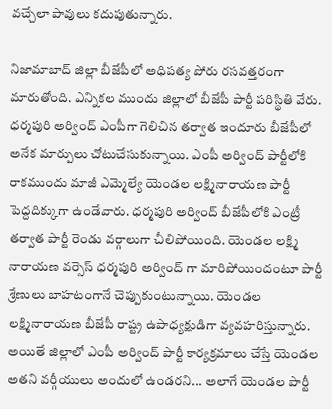వచ్చేలా పావులు కదుపుతున్నారు.

నిజామాబాద్ జిల్లా బీజేపీలో అధిపత్య పోరు రసవత్తరంగా మారుతోంది. ఎన్నికల ముందు జిల్లాలో బీజేపీ పార్టీ పరిస్థితి వేరు. ధర్మపురి అర్వింద్ ఎంపీగా గెలిచిన తర్వాత ఇందూరు బీజేపీలో అనేక మార్పులు చోటుచేసుకున్నాయి. ఎంపీ అర్వింద్ పార్టీలోకి రాకముందు మాజీ ఎమ్మెల్యే యెండల లక్ష్మినారాయణ పార్టీ పెద్దదిక్కుగా ఉండేవారు. ధర్మపురి అర్వింద్ బీజేపీలోకి ఎంట్రీ తర్వాత పార్టీ రెండు వర్గాలుగా చీలిపోయింది. యెండల లక్ష్మి నారాయణ వర్సెస్ ధర్మపురి అర్వింద్ గా మారిపోయిందంటూ పార్టీ శ్రేణులు బాహటంగానే చెప్పుకుంటున్నాయి. యెండల లక్ష్మినారాయణ బీజేపీ రాష్ట్ర ఉపాధ్యక్షుడిగా వ్యవహరిస్తున్నారు. అయితే జిల్లాలో ఎంపీ అర్వింద్ పార్టీ కార్యక్రమాలు చేస్తే యెండల అతని వర్గీయులు అందులో ఉండరని... అలాగే యెండల పార్టీ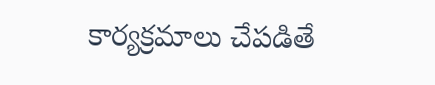కార్యక్రమాలు చేపడితే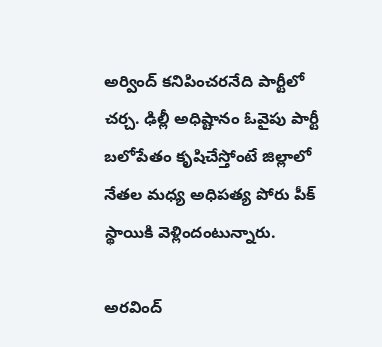అర్వింద్ కనిపించరనేది పార్టీలో చర్చ. ఢిల్లీ అధిష్టానం ఓవైపు పార్టీ బలోపేతం కృషిచేస్తోంటే జిల్లాలో నేతల మధ్య అధిపత్య పోరు పీక్ స్థాయికి వెళ్లిందంటున్నారు.

అరవింద్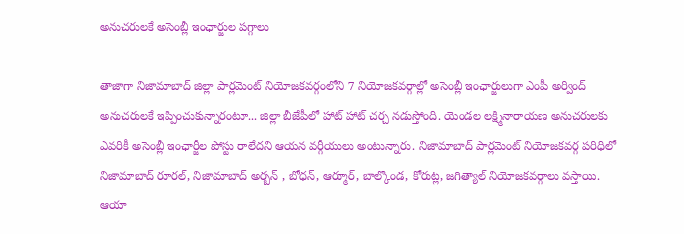అనుచరులకే అసెంబ్లీ ఇంఛార్జుల పగ్గాలు

తాజాగా నిజామాబాద్ జిల్లా పార్లమెంట్ నియోజకవర్గంలోని 7 నియోజకవర్గాల్లో అసెంబ్లీ ఇంఛార్జులుగా ఎంపీ అర్వింద్ అనుచరులకే ఇప్పించుకున్నారంటూ... జిల్లా బీజేపీలో హాట్ హాట్ చర్చ నడుస్తోంది. యెండల లక్ష్మినారాయణ అనుచరులకు ఎవరికీ అసెంబ్లీ ఇంఛార్జీల పోస్టు రాలేదని ఆయన వర్గీయులు అంటున్నారు. నిజామాబాద్ పార్లమెంట్ నియోజకవర్గ పరిధిలో నిజామాబాద్ రూరల్, నిజామాబాద్ అర్బన్ , బోధన్, ఆర్మూర్, బాల్కొండ, కోరుట్ల, జగిత్యాల్ నియోజకవర్గాలు వస్తాయి. ఆయా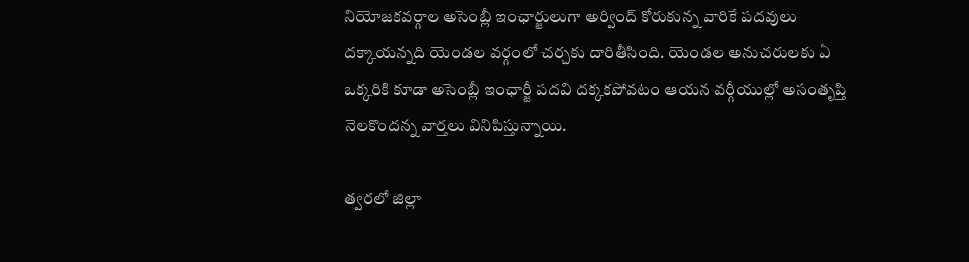నియోజకవర్గాల అసెంబ్లీ ఇంఛార్జులుగా అర్వింద్ కోరుకున్న వారికే పదవులు దక్కాయన్నది యెండల వర్గంలో చర్చకు దారితీసింది. యెండల అనుచరులకు ఏ ఒక్కరికి కూడా అసెంబ్లీ ఇంఛార్జీ పదవి దక్కకపోవటం ఆయన వర్గీయుల్లో అసంతృప్తి నెలకొందన్న వార్తలు వినిపిస్తున్నాయి.

త్వరలో జిల్లా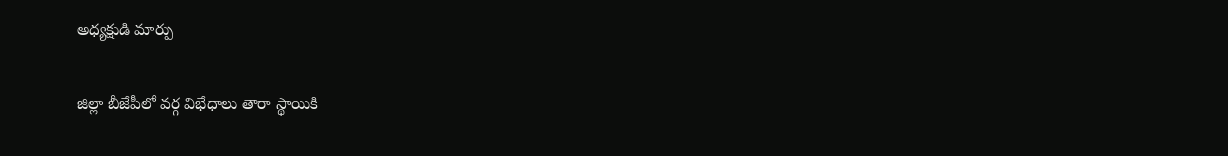అధ్యక్షుడి మార్పు

జిల్లా బీజేపీలో వర్గ విభేధాలు తారా స్థాయికి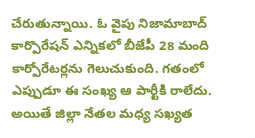చేరుతున్నాయి. ఓ వైపు నిజామాబాద్ కార్పొరేషన్ ఎన్నికలో బీజేపీ 28 మంది కార్పోరేటర్లను గెలుచుకుంది. గతంలో ఎప్పుడూ ఈ సంఖ్య ఆ పార్టీకి రాలేదు. అయితే జిల్లా నేతల మధ్య సఖ్యత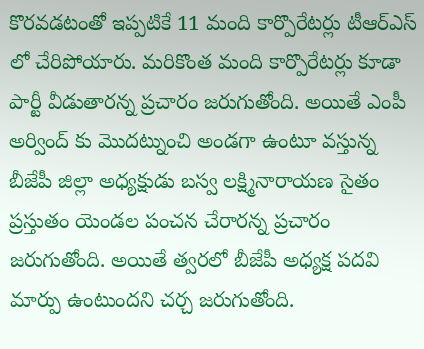కొరవడటంతో ఇప్పటికే 11 మంది కార్పొరేటర్లు టీఆర్ఎస్ లో చేరిపోయారు. మరికొంత మంది కార్పొరేటర్లు కూడా పార్టీ వీడుతారన్న ప్రచారం జరుగుతోంది. అయితే ఎంపీ అర్వింద్ కు మొదట్నుంచి అండగా ఉంటూ వస్తున్న బీజేపీ జిల్లా అధ్యక్షుడు బస్వ లక్ష్మినారాయణ సైతం ప్రస్తుతం యెండల పంచన చేరారన్న ప్రచారం జరుగుతోంది. అయితే త్వరలో బీజేపీ అధ్యక్ష పదవి మార్పు ఉంటుందని చర్చ జరుగుతోంది.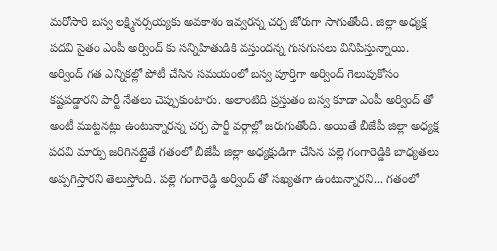మరోసారి బస్వ లక్ష్మినర్సయ్యకు అవకాశం ఇవ్వరన్న చర్చ జోరుగా సాగుతోంది. జిల్లా అధ్యక్ష పదవి సైతం ఎంపీ అర్వింద్ కు సన్నిహితుడికి వస్తుందన్న గుసగుసలు వినిపిస్తున్నాయి. అర్వింద్ గత ఎన్నికల్లో పోటీ చేసిన సమయంలో బస్వ పూర్తిగా అర్వింద్ గెలుపుకోసం కష్టపడ్డారని పార్టీ నేతలు చెప్పుకుంటారు. అలాంటిది ప్రస్తుతం బస్వ కూడా ఎంపీ అర్వింద్ తో అంటీ ముట్టనట్లు ఉంటున్నారన్న చర్చ పార్జీ వర్గాల్లో జరుగుతోంది. అయితే బీజేపీ జిల్లా అధ్యక్ష పదవి మార్పు జరిగినట్లైతే గతంలో బీజేపీ జిల్లా అధ్యక్షుడిగా చేసిన పల్లె గంగారెడ్డికి బాధ్యతలు అప్పగిస్తారని తెలుస్తోంది. పల్లె గంగారెడ్డి అర్వింద్ తో సఖ్యతగా ఉంటున్నారని... గతంలో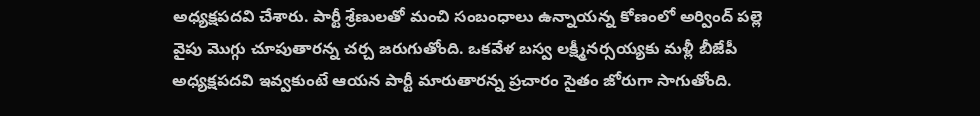అధ్యక్షపదవి చేశారు. పార్టీ శ్రేణులతో మంచి సంబంధాలు ఉన్నాయన్న కోణంలో అర్వింద్ పల్లె వైపు మొగ్గు చూపుతారన్న చర్చ జరుగుతోంది. ఒకవేళ బస్వ లక్ష్మీనర్సయ్యకు మళ్లీ బీజేపీ అధ్యక్షపదవి ఇవ్వకుంటే ఆయన పార్టీ మారుతారన్న ప్రచారం సైతం జోరుగా సాగుతోంది.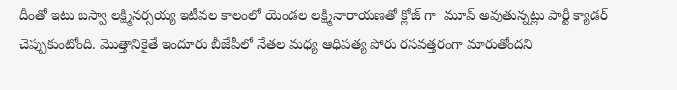దీంతో ఇటు బస్వా లక్ష్మినర్సయ్య ఇటీవల కాలంలో యెండల లక్ష్మినారాయణతో క్లోజ్ గా  మూవ్ అవుతున్నట్లు పార్టీ క్యాడర్ చెప్పుకుంటోంది. మొత్తానికైతే ఇందూరు బీజేపీలో నేతల మధ్య ఆధిపత్య పోరు రసవత్తరంగా మారుతోందని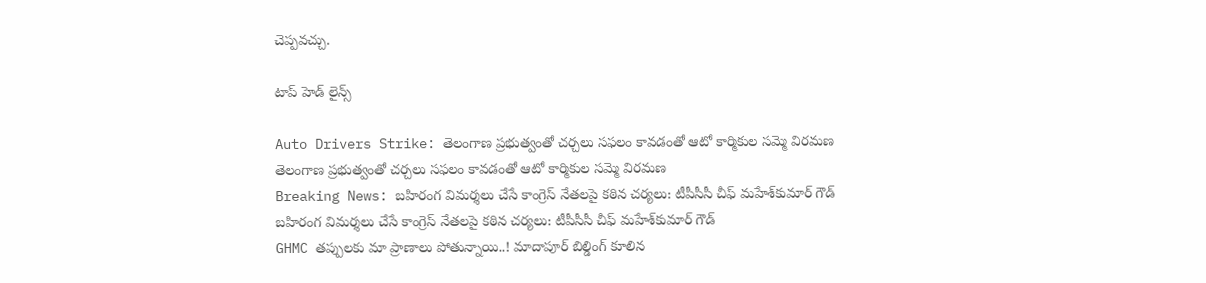చెప్పవచ్చు.

టాప్ హెడ్ లైన్స్

Auto Drivers Strike: తెలంగాణ ప్రభుత్వంతో చర్చలు సఫలం కావడంతో ఆటో కార్మికుల సమ్మె విరమణ
తెలంగాణ ప్రభుత్వంతో చర్చలు సఫలం కావడంతో ఆటో కార్మికుల సమ్మె విరమణ
Breaking News: బహిరంగ విమర్శలు చేసే కాంగ్రెస్ నేతలపై కఠిన చర్యలు: టీపీసీసీ చీఫ్ మహేశ్‌కుమార్ గౌడ్
బహిరంగ విమర్శలు చేసే కాంగ్రెస్ నేతలపై కఠిన చర్యలు: టీపీసీసీ చీఫ్ మహేశ్‌కుమార్ గౌడ్
GHMC తప్పులకు మా ప్రాణాలు పోతున్నాయి..! మాదాపూర్ బిల్డింగ్ కూలిన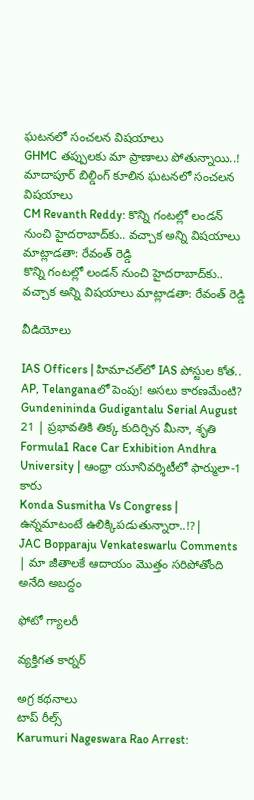ఘటనలో సంచలన విషయాలు
GHMC తప్పులకు మా ప్రాణాలు పోతున్నాయి..! మాదాపూర్ బిల్డింగ్ కూలిన ఘటనలో సంచలన విషయాలు
CM Revanth Reddy: కొన్ని గంటల్లో లండన్ నుంచి హైదరాబాద్‌కు.. వచ్చాక అన్ని విషయాలు మాట్లాడతా: రేవంత్ రెడ్డి
కొన్ని గంటల్లో లండన్ నుంచి హైదరాబాద్‌కు.. వచ్చాక అన్ని విషయాలు మాట్లాడతా: రేవంత్ రెడ్డి

వీడియోలు

IAS Officers | హిమాచల్‌లో IAS పోస్టుల కోత.. AP, Telanganaలో పెంపు! అసలు కారణమేంటి?
Gundenininda Gudigantalu Serial August 21 | ప్రభావతికి తిక్క కుదిర్చిన మీనా, శృతి
Formula1 Race Car Exhibition Andhra University | ఆంధ్రా యూనివర్శిటీలో ఫార్ములా-1 కారు
Konda Susmitha Vs Congress | ఉన్నమాటంటే ఉలిక్కిపడుతున్నారా..!?|
JAC Bopparaju Venkateswarlu Comments | మా జీతాలకే ఆదాయం మొత్తం సరిపోతోంది అనేది అబద్దం

ఫోటో గ్యాలరీ

వ్యక్తిగత కార్నర్

అగ్ర కథనాలు
టాప్ రీల్స్
Karumuri Nageswara Rao Arrest: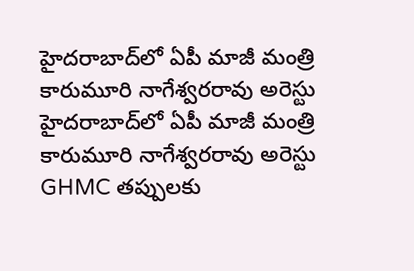హైదరాబాద్‌లో ఏపీ మాజీ మంత్రి కారుమూరి నాగేశ్వరరావు అరెస్టు
హైదరాబాద్‌లో ఏపీ మాజీ మంత్రి కారుమూరి నాగేశ్వరరావు అరెస్టు
GHMC తప్పులకు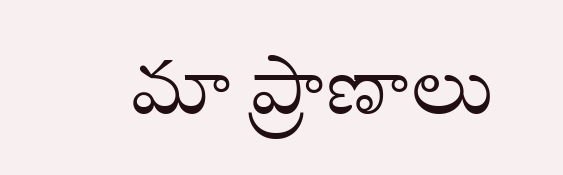మా ప్రాణాలు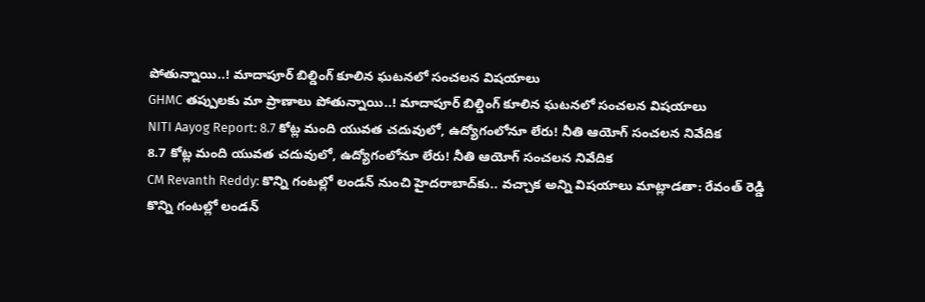పోతున్నాయి..! మాదాపూర్ బిల్డింగ్ కూలిన ఘటనలో సంచలన విషయాలు
GHMC తప్పులకు మా ప్రాణాలు పోతున్నాయి..! మాదాపూర్ బిల్డింగ్ కూలిన ఘటనలో సంచలన విషయాలు
NITI Aayog Report: 8.7 కోట్ల మంది యువత చదువులో, ఉద్యోగంలోనూ లేరు! నీతి ఆయోగ్ సంచలన నివేదిక
8.7 కోట్ల మంది యువత చదువులో, ఉద్యోగంలోనూ లేరు! నీతి ఆయోగ్ సంచలన నివేదిక
CM Revanth Reddy: కొన్ని గంటల్లో లండన్ నుంచి హైదరాబాద్‌కు.. వచ్చాక అన్ని విషయాలు మాట్లాడతా: రేవంత్ రెడ్డి
కొన్ని గంటల్లో లండన్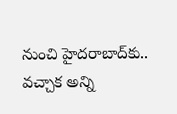నుంచి హైదరాబాద్‌కు.. వచ్చాక అన్ని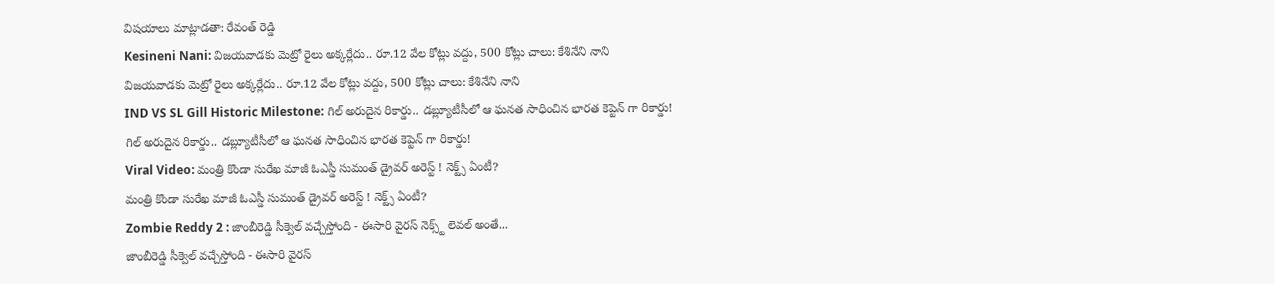విషయాలు మాట్లాడతా: రేవంత్ రెడ్డి
Kesineni Nani: విజయవాడకు మెట్రో రైలు అక్కర్లేదు.. రూ.12 వేల కోట్లు వద్దు, 500 కోట్లు చాలు: కేశినేని నాని
విజయవాడకు మెట్రో రైలు అక్కర్లేదు.. రూ.12 వేల కోట్లు వద్దు, 500 కోట్లు చాలు: కేశినేని నాని
IND VS SL Gill Historic Milestone: గిల్ అరుదైన రికార్డు.. డబ్ల్యూటీసీలో ఆ ఘన‌త సాధించిన భార‌త కెప్టెన్ గా రికార్డు!
గిల్ అరుదైన రికార్డు.. డబ్ల్యూటీసీలో ఆ ఘన‌త సాధించిన భార‌త కెప్టెన్ గా రికార్డు!
Viral Video: మంత్రి కొండా సురేఖ మాజీ ఓఎస్డీ సుమంత్ డ్రైవర్‌ అరెస్ట్ ! నెక్ట్స్ ఏంటీ?
మంత్రి కొండా సురేఖ మాజీ ఓఎస్డీ సుమంత్ డ్రైవర్‌ అరెస్ట్ ! నెక్ట్స్ ఏంటీ?
Zombie Reddy 2 : జాంబీరెడ్డి సీక్వెల్ వచ్చేస్తోంది - ఈసారి వైరస్ నెక్స్ట్ లెవల్ అంతే...
జాంబీరెడ్డి సీక్వెల్ వచ్చేస్తోంది - ఈసారి వైరస్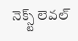నెక్స్ట్ లెవల్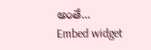అంతే...
Embed widget